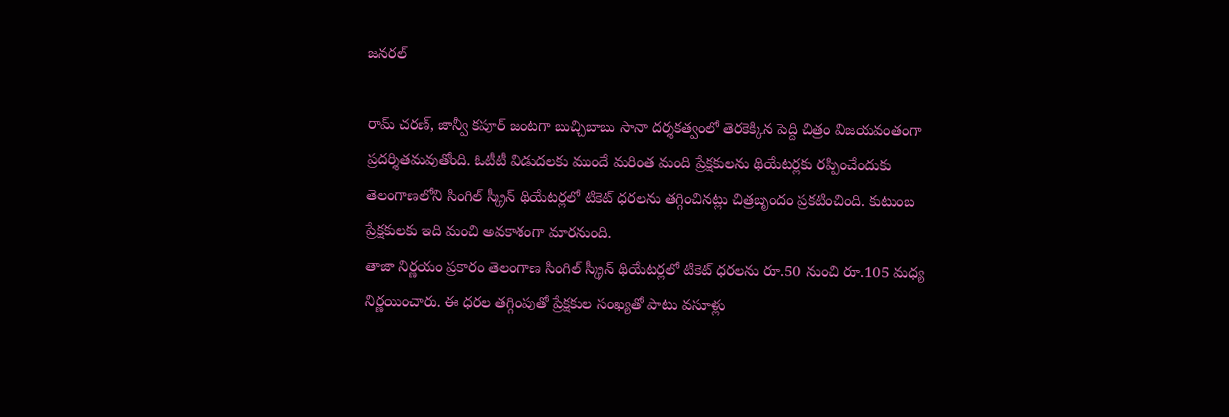జనరల్

రామ్ చరణ్, జాన్వీ కపూర్ జంటగా బుచ్చిబాబు సానా దర్శకత్వంలో తెరకెక్కిన పెద్ది చిత్రం విజయవంతంగా ప్రదర్శితమవుతోంది. ఓటీటీ విడుదలకు ముందే మరింత మంది ప్రేక్షకులను థియేటర్లకు రప్పించేందుకు తెలంగాణలోని సింగిల్ స్క్రీన్ థియేటర్లలో టికెట్ ధరలను తగ్గించినట్లు చిత్రబృందం ప్రకటించింది. కుటుంబ ప్రేక్షకులకు ఇది మంచి అవకాశంగా మారనుంది.
తాజా నిర్ణయం ప్రకారం తెలంగాణ సింగిల్ స్క్రీన్ థియేటర్లలో టికెట్ ధరలను రూ.50 నుంచి రూ.105 మధ్య నిర్ణయించారు. ఈ ధరల తగ్గింపుతో ప్రేక్షకుల సంఖ్యతో పాటు వసూళ్లు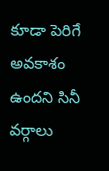కూడా పెరిగే అవకాశం ఉందని సినీ వర్గాలు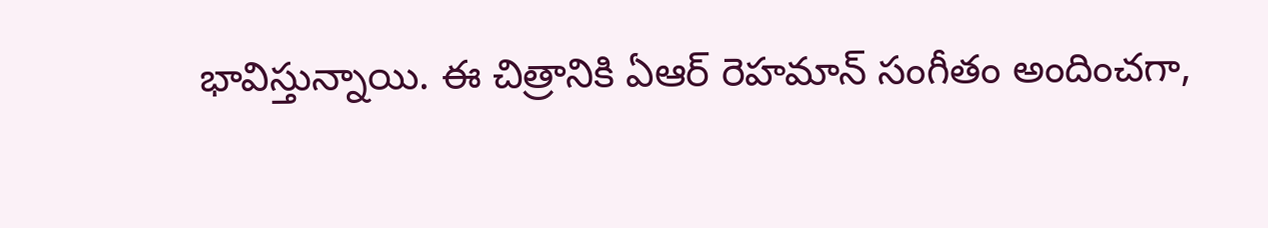భావిస్తున్నాయి. ఈ చిత్రానికి ఏఆర్ రెహమాన్ సంగీతం అందించగా,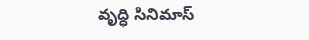వృద్ధి సినిమాస్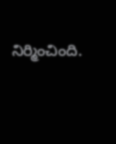నిర్మించింది.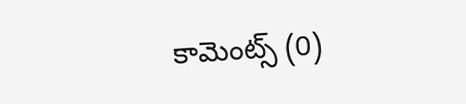కామెంట్స్ (0)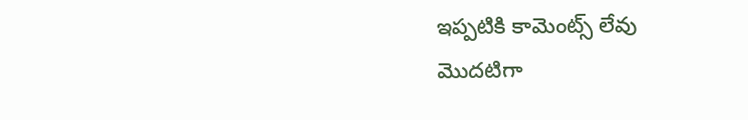ఇప్పటికి కామెంట్స్ లేవు
మొదటిగా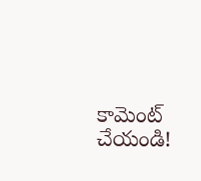కామెంట్ చేయండి!